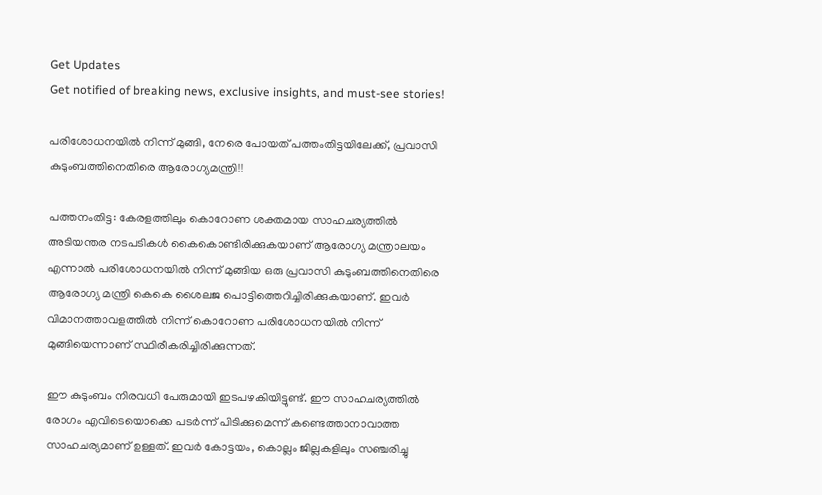Get Updates
Get notified of breaking news, exclusive insights, and must-see stories!

പരിശോധനയില്‍ നിന്ന് മുങ്ങി, നേരെ പോയത് പത്തംതിട്ടയിലേക്ക്, പ്രവാസി കുടുംബത്തിനെതിരെ ആരോഗ്യമന്ത്രി!!

പത്തനംതിട്ട: കേരളത്തിലും കൊറോണ ശക്തമായ സാഹചര്യത്തില്‍ അടിയന്തര നടപടികള്‍ കൈകൊണ്ടിരിക്കുകയാണ് ആരോഗ്യ മന്ത്രാലയം എന്നാല്‍ പരിശോധനയില്‍ നിന്ന് മുങ്ങിയ ഒരു പ്രവാസി കുടുംബത്തിനെതിരെ ആരോഗ്യ മന്ത്രി കെകെ ശൈലജ പൊട്ടിത്തെറിച്ചിരിക്കുകയാണ്. ഇവര്‍ വിമാനത്താവളത്തില്‍ നിന്ന് കൊറോണ പരിശോധനയില്‍ നിന്ന് മുങ്ങിയെന്നാണ് സ്ഥിരീകരിച്ചിരിക്കുന്നത്.

ഈ കുടുംബം നിരവധി പേരുമായി ഇടപഴകിയിട്ടുണ്ട്. ഈ സാഹചര്യത്തില്‍ രോഗം എവിടെയൊക്കെ പടര്‍ന്ന് പിടിക്കുമെന്ന് കണ്ടെത്താനാവാത്ത സാഹചര്യമാണ് ഉള്ളത്. ഇവര്‍ കോട്ടയം, കൊല്ലം ജില്ലകളിലും സഞ്ചരിച്ചു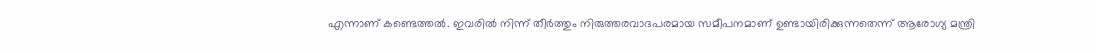എന്നാണ് കണ്ടെത്തല്‍. ഇവരില്‍ നിന്ന് തീര്‍ത്തും നിരുത്തരവാദപരമായ സമീപനമാണ് ഉണ്ടായിരിക്കുന്നതെന്ന് ആരോഗ്യ മന്ത്രി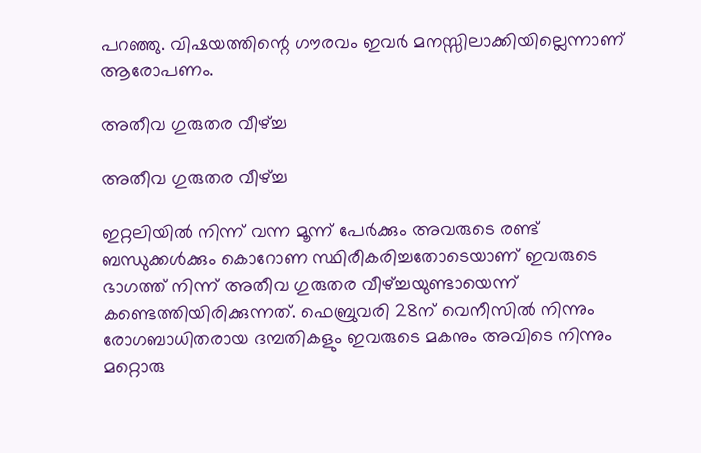പറഞ്ഞു. വിഷയത്തിന്റെ ഗൗരവം ഇവര്‍ മനസ്സിലാക്കിയില്ലെന്നാണ് ആരോപണം.

അതീവ ഗുരുതര വീഴ്ച്ച

അതീവ ഗുരുതര വീഴ്ച്ച

ഇറ്റലിയില്‍ നിന്ന് വന്ന മൂന്ന് പേര്‍ക്കും അവരുടെ രണ്ട് ബന്ധുക്കള്‍ക്കും കൊറോണ സ്ഥിരീകരിച്ചതോടെയാണ് ഇവരുടെ ഭാഗത്ത് നിന്ന് അതീവ ഗുരുതര വീഴ്ച്ചയുണ്ടായെന്ന് കണ്ടെത്തിയിരിക്കുന്നത്. ഫെബ്രുവരി 28ന് വെനീസില്‍ നിന്നും രോഗബാധിതരായ ദമ്പതികളും ഇവരുടെ മകനും അവിടെ നിന്നും മറ്റൊരു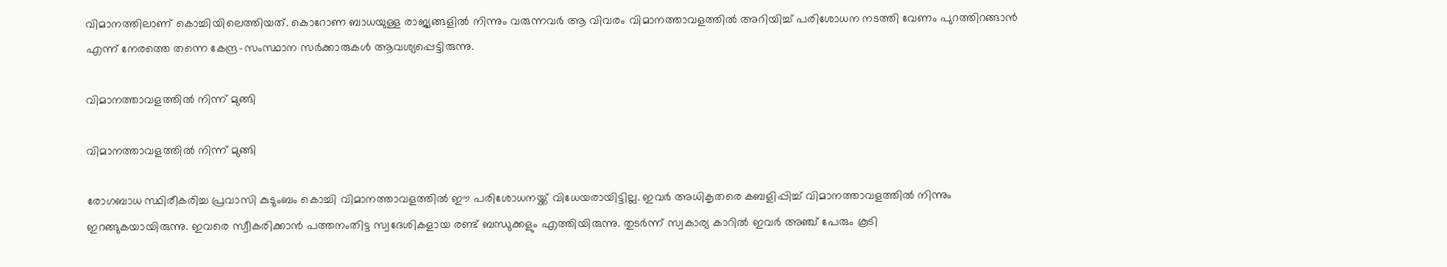വിമാനത്തിലാണ് കൊച്ചിയിലെത്തിയത്. കൊറോണ ബാധയുള്ള രാജ്യങ്ങളില്‍ നിന്നും വരുന്നവര്‍ ആ വിവരം വിമാനത്താവളത്തില്‍ അറിയിച്ച് പരിശോധന നടത്തി വേണം പുറത്തിറങ്ങാന്‍ എന്ന് നേരത്തെ തന്നെ കേന്ദ്ര-സംസ്ഥാന സര്‍ക്കാരുകള്‍ ആവശ്യപ്പെട്ടിരുന്നു.

വിമാനത്താവളത്തില്‍ നിന്ന് മുങ്ങി

വിമാനത്താവളത്തില്‍ നിന്ന് മുങ്ങി

രോഗബാധ സ്ഥിരീകരിച്ച പ്രവാസി കുടുംബം കൊച്ചി വിമാനത്താവളത്തില്‍ ഈ പരിശോധനയ്ക്ക് വിധേയരായിട്ടില്ല. ഇവര്‍ അധികൃതരെ കബളിപ്പിച്ച് വിമാനത്താവളത്തില്‍ നിന്നും ഇറങ്ങുകയായിരുന്നു. ഇവരെ സ്വീകരിക്കാന്‍ പത്തനംതിട്ട സ്വദേശികളായ രണ്ട് ബന്ധുക്കളും എത്തിയിരുന്നു. തുടര്‍ന്ന് സ്വകാര്യ കാറില്‍ ഇവര്‍ അഞ്ച് പേരും കൂടി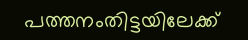പത്തനംതിട്ടയിലേക്ക്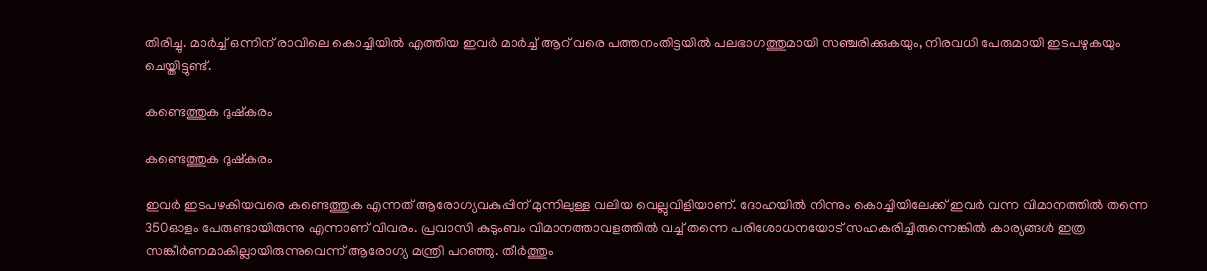തിരിച്ചു. മാര്‍ച്ച് ഒന്നിന് രാവിലെ കൊച്ചിയില്‍ എത്തിയ ഇവര്‍ മാര്‍ച്ച് ആറ് വരെ പത്തനംതിട്ടയില്‍ പലഭാഗത്തുമായി സഞ്ചരിക്കുകയും, നിരവധി പേരുമായി ഇടപഴുകയും ചെയ്തിട്ടുണ്ട്.

കണ്ടെത്തുക ദുഷ്‌കരം

കണ്ടെത്തുക ദുഷ്‌കരം

ഇവര്‍ ഇടപഴകിയവരെ കണ്ടെത്തുക എന്നത് ആരോഗ്യവകുപ്പിന് മുന്നിലുള്ള വലിയ വെല്ലുവിളിയാണ്. ദോഹയില്‍ നിന്നും കൊച്ചിയിലേക്ക് ഇവര്‍ വന്ന വിമാനത്തില്‍ തന്നെ 350ഓളം പേരുണ്ടായിരുന്നു എന്നാണ് വിവരം. പ്രവാസി കുടുംബം വിമാനത്താവളത്തില്‍ വച്ച് തന്നെ പരിശോധനയോട് സഹകരിച്ചിരുന്നെങ്കില്‍ കാര്യങ്ങള്‍ ഇത്ര സങ്കീര്‍ണമാകില്ലായിരുന്നുവെന്ന് ആരോഗ്യ മന്ത്രി പറഞ്ഞു. തീര്‍ത്തും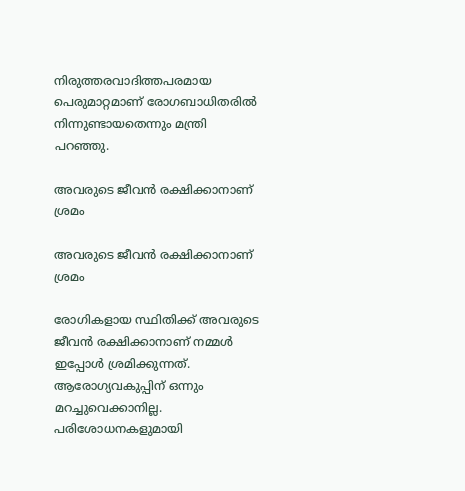നിരുത്തരവാദിത്തപരമായ പെരുമാറ്റമാണ് രോഗബാധിതരില്‍ നിന്നുണ്ടായതെന്നും മന്ത്രി പറഞ്ഞു.

അവരുടെ ജീവന്‍ രക്ഷിക്കാനാണ് ശ്രമം

അവരുടെ ജീവന്‍ രക്ഷിക്കാനാണ് ശ്രമം

രോഗികളായ സ്ഥിതിക്ക് അവരുടെ ജീവന്‍ രക്ഷിക്കാനാണ് നമ്മള്‍ ഇപ്പോള്‍ ശ്രമിക്കുന്നത്. ആരോഗ്യവകുപ്പിന് ഒന്നും മറച്ചുവെക്കാനില്ല. പരിശോധനകളുമായി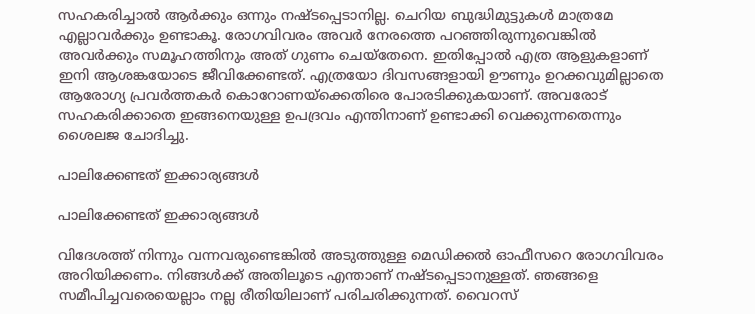സഹകരിച്ചാല്‍ ആര്‍ക്കും ഒന്നും നഷ്ടപ്പെടാനില്ല. ചെറിയ ബുദ്ധിമുട്ടുകള്‍ മാത്രമേ എല്ലാവര്‍ക്കും ഉണ്ടാകൂ. രോഗവിവരം അവര്‍ നേരത്തെ പറഞ്ഞിരുന്നുവെങ്കില്‍ അവര്‍ക്കും സമൂഹത്തിനും അത് ഗുണം ചെയ്‌തേനെ. ഇതിപ്പോല്‍ എത്ര ആളുകളാണ് ഇനി ആശങ്കയോടെ ജീവിക്കേണ്ടത്. എത്രയോ ദിവസങ്ങളായി ഊണും ഉറക്കവുമില്ലാതെ ആരോഗ്യ പ്രവര്‍ത്തകര്‍ കൊറോണയ്‌ക്കെതിരെ പോരടിക്കുകയാണ്. അവരോട് സഹകരിക്കാതെ ഇങ്ങനെയുള്ള ഉപദ്രവം എന്തിനാണ് ഉണ്ടാക്കി വെക്കുന്നതെന്നും ശൈലജ ചോദിച്ചു.

പാലിക്കേണ്ടത് ഇക്കാര്യങ്ങള്‍

പാലിക്കേണ്ടത് ഇക്കാര്യങ്ങള്‍

വിദേശത്ത് നിന്നും വന്നവരുണ്ടെങ്കില്‍ അടുത്തുള്ള മെഡിക്കല്‍ ഓഫീസറെ രോഗവിവരം അറിയിക്കണം. നിങ്ങള്‍ക്ക് അതിലൂടെ എന്താണ് നഷ്ടപ്പെടാനുള്ളത്. ഞങ്ങളെ സമീപിച്ചവരെയെല്ലാം നല്ല രീതിയിലാണ് പരിചരിക്കുന്നത്. വൈറസ്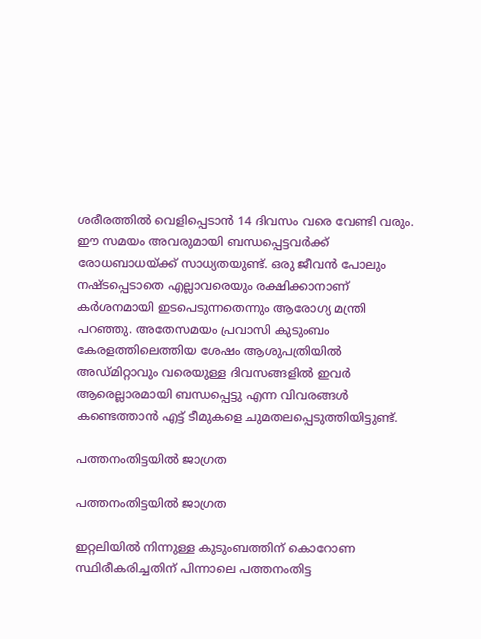ശരീരത്തില്‍ വെളിപ്പെടാന്‍ 14 ദിവസം വരെ വേണ്ടി വരും. ഈ സമയം അവരുമായി ബന്ധപ്പെട്ടവര്‍ക്ക് രോധബാധയ്ക്ക് സാധ്യതയുണ്ട്. ഒരു ജീവന്‍ പോലും നഷ്ടപ്പെടാതെ എല്ലാവരെയും രക്ഷിക്കാനാണ് കര്‍ശനമായി ഇടപെടുന്നതെന്നും ആരോഗ്യ മന്ത്രി പറഞ്ഞു. അതേസമയം പ്രവാസി കുടുംബം കേരളത്തിലെത്തിയ ശേഷം ആശുപത്രിയില്‍ അഡ്മിറ്റാവും വരെയുള്ള ദിവസങ്ങളില്‍ ഇവര്‍ ആരെല്ലാരമായി ബന്ധപ്പെട്ടു എന്ന വിവരങ്ങള്‍ കണ്ടെത്താന്‍ എട്ട് ടീമുകളെ ചുമതലപ്പെടുത്തിയിട്ടുണ്ട്.

പത്തനംതിട്ടയില്‍ ജാഗ്രത

പത്തനംതിട്ടയില്‍ ജാഗ്രത

ഇറ്റലിയില്‍ നിന്നുള്ള കുടുംബത്തിന് കൊറോണ സ്ഥിരീകരിച്ചതിന് പിന്നാലെ പത്തനംതിട്ട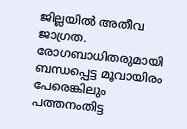ജില്ലയില്‍ അതീവ ജാഗ്രത. രോഗബാധിതരുമായി ബന്ധപ്പെട്ട മൂവായിരം പേരെങ്കിലും പത്തനംതിട്ട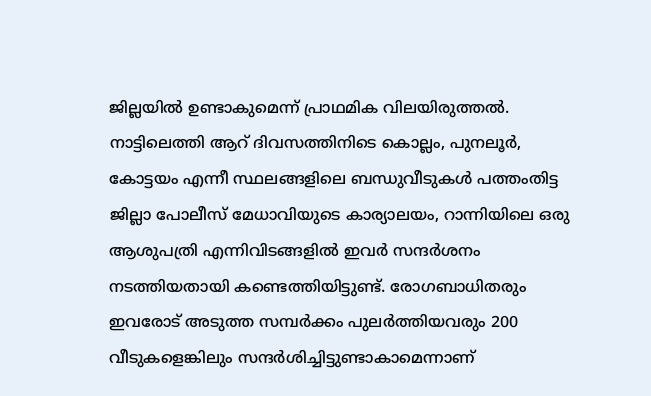ജില്ലയില്‍ ഉണ്ടാകുമെന്ന് പ്രാഥമിക വിലയിരുത്തല്‍. നാട്ടിലെത്തി ആറ് ദിവസത്തിനിടെ കൊല്ലം, പുനലൂര്‍, കോട്ടയം എന്നീ സ്ഥലങ്ങളിലെ ബന്ധുവീടുകള്‍ പത്തംതിട്ട ജില്ലാ പോലീസ് മേധാവിയുടെ കാര്യാലയം, റാന്നിയിലെ ഒരു ആശുപത്രി എന്നിവിടങ്ങളില്‍ ഇവര്‍ സന്ദര്‍ശനം നടത്തിയതായി കണ്ടെത്തിയിട്ടുണ്ട്. രോഗബാധിതരും ഇവരോട് അടുത്ത സമ്പര്‍ക്കം പുലര്‍ത്തിയവരും 200 വീടുകളെങ്കിലും സന്ദര്‍ശിച്ചിട്ടുണ്ടാകാമെന്നാണ്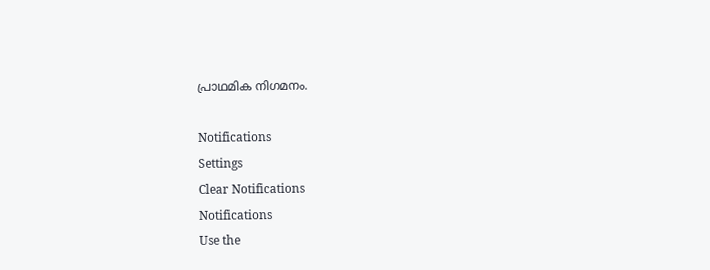പ്രാഥമിക നിഗമനം.

Notifications
Settings
Clear Notifications
Notifications
Use the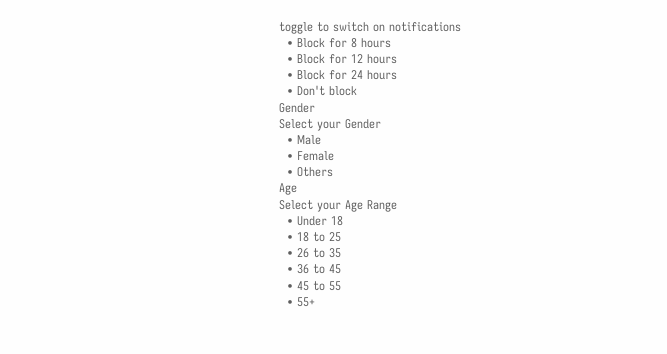toggle to switch on notifications
  • Block for 8 hours
  • Block for 12 hours
  • Block for 24 hours
  • Don't block
Gender
Select your Gender
  • Male
  • Female
  • Others
Age
Select your Age Range
  • Under 18
  • 18 to 25
  • 26 to 35
  • 36 to 45
  • 45 to 55
  • 55+